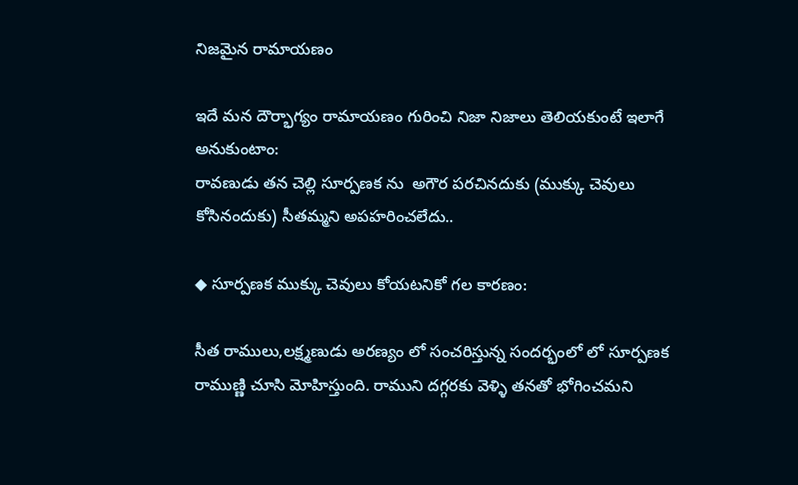నిజమైన రామాయణం

ఇదే మన దౌర్భాగ్యం రామాయణం గురించి నిజా నిజాలు తెలియకుంటే ఇలాగే అనుకుంటాం:
రావణుడు తన చెల్లి సూర్పణక ను  అగౌర పరచినదుకు (ముక్కు చెవులు కోసినందుకు) సీతమ్మని అపహరించలేదు..

◆ సూర్పణక ముక్కు చెవులు కోయటనికో గల కారణం:

సీత రాములు,లక్ష్మణుడు అరణ్యం లో సంచరిస్తున్న సందర్భంలో లో సూర్పణక రాముణ్ణి చూసి మోహిస్తుంది. రాముని దగ్గరకు వెళ్ళి తనతో భోగించమని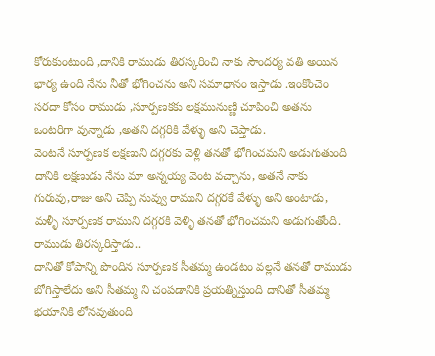కోరుకుంటుంది ,దానికి రాముడు తిరస్కరించి నాకు సౌందర్య వతి అయిన భార్య ఉంది నేను నీతో భోగించను అని సమాధానం ఇస్తాడు .ఇంకొంచెం సరదా కోసం రాముడు ,సూర్పణకకు లక్షమునుణ్ణి చూపించి అతను ఒంటరిగా వున్నాడు ,అతని దగ్గరికి వేళ్ళు అని చెప్తాడు.
వెంటనే సూర్పణక లక్షణుని దగ్గరకు వెళ్లి తనతో భోగించమని అడుగుతుంది దానికి లక్షణుడు నేను మా అన్నయ్య వెంట వచ్చాను, అతనే నాకు గురువు,రాజు అని చెప్పి నువ్వు రాముని దగ్గరకే వేళ్ళు అని అంటాడు, మళ్ళీ సూర్పణక రాముని దగ్గరకి వెళ్ళి తనతో భోగించమని అడుగుతోంది. రాముడు తిరస్కరిస్తాడు..
దానితో కోపాన్ని పొందిన సూర్పణక సీతమ్మ ఉండటం వల్లనే తనతో రాముడు బోగిస్తాలేదు అని సీతమ్మ ని చంపడానికి ప్రయత్నిస్తుంది దానితో సీతమ్మ భయానికి లోనవుతుంది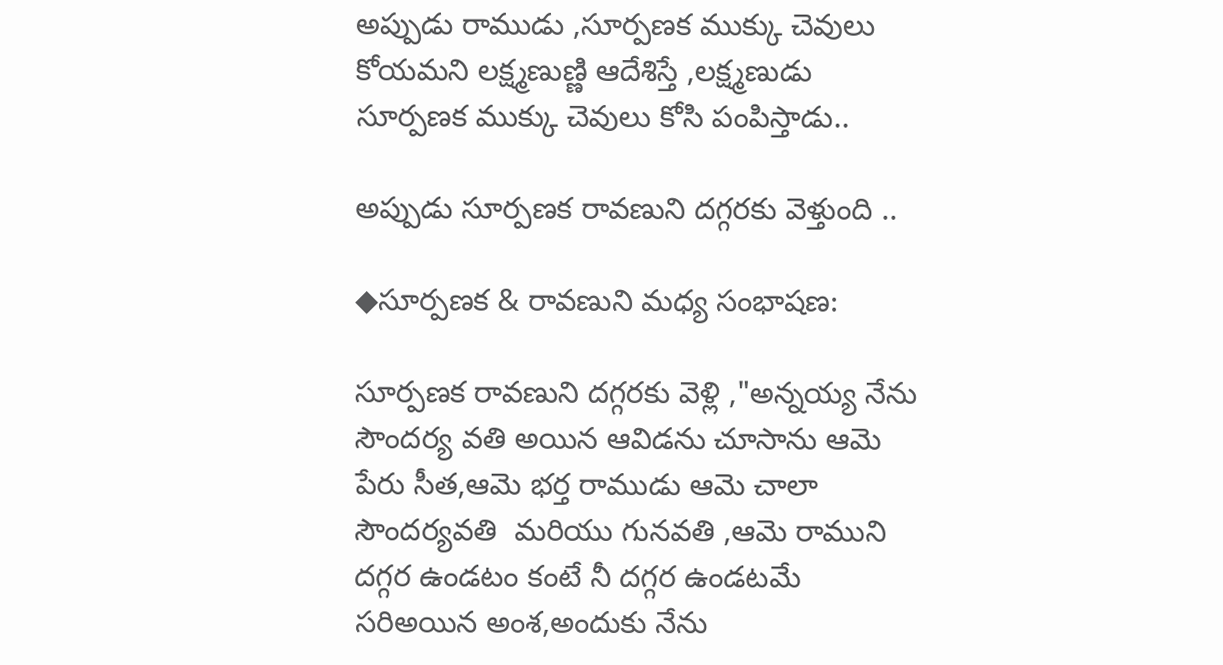అప్పుడు రాముడు ,సూర్పణక ముక్కు చెవులు కోయమని లక్ష్మణుణ్ణి ఆదేశిస్తే ,లక్ష్మణుడు సూర్పణక ముక్కు చెవులు కోసి పంపిస్తాడు..

అప్పుడు సూర్పణక రావణుని దగ్గరకు వెళ్తుంది ..

◆సూర్పణక & రావణుని మధ్య సంభాషణ:

సూర్పణక రావణుని దగ్గరకు వెళ్లి ,"అన్నయ్య నేను సౌందర్య వతి అయిన ఆవిడను చూసాను ఆమె పేరు సీత,ఆమె భర్త రాముడు ఆమె చాలా సౌందర్యవతి  మరియు గునవతి ,ఆమె రాముని దగ్గర ఉండటం కంటే నీ దగ్గర ఉండటమే సరిఅయిన అంశ,అందుకు నేను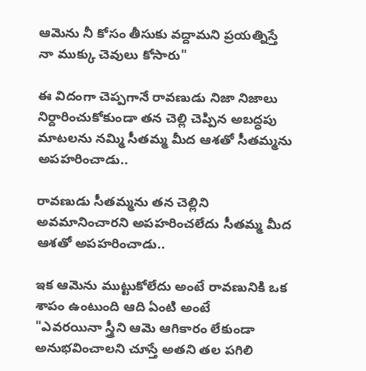ఆమెను నీ కోసం తీసుకు వద్దామని ప్రయత్నిస్తే నా ముక్కు చెవులు కోసారు"

ఈ విదంగా చెప్పగానే రావణుడు నిజా నిజాలు నిర్దారించుకోకుండా తన చెల్లి చెప్పిన అబద్ధపు మాటలను నమ్మి సీతమ్మ మీద ఆశతో సీతమ్మను అపహరించాడు..

రావణుడు సీతమ్మను తన చెల్లిని అవమానించారని అపహరించలేదు సీతమ్మ మీద ఆశతో అపహరించాడు..

ఇక ఆమెను ముట్టుకోలేదు అంటే రావణునికి ఒక శాపం ఉంటుంది ఆది ఏంటి అంటే
"ఎవరయినా స్త్రీని ఆమె ఆగికారం లేకుండా అనుభవించాలని చూస్తే అతని తల పగిలి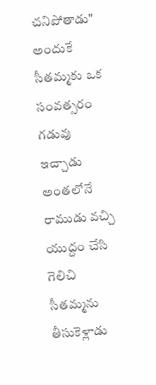చనిపోతాడు"
అందుకే సీతమ్మకు ఒక సంవత్సరం గడువు ఇచ్చాడు అంతలోనే రాముడు వచ్చి యుద్దం చేసి గెలిచి సీతమ్మను తీసుకెళ్లాడు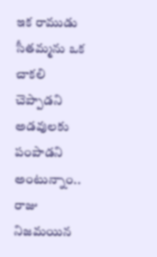ఇక రాముడు సీతమ్మను ఒక చాకలి చెప్పాడని అడవులకు పంపాడని అంటున్నాం.. రాజు నిజమయిన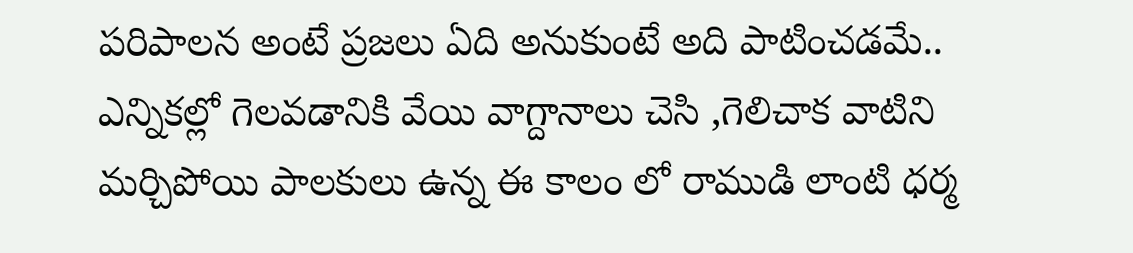పరిపాలన అంటే ప్రజలు ఏది అనుకుంటే అది పాటించడమే..
ఎన్నికల్లో గెలవడానికి వేయి వాగ్దానాలు చెసి ,గెలిచాక వాటిని మర్చిపోయి పాలకులు ఉన్న ఈ కాలం లో రాముడి లాంటి ధర్మ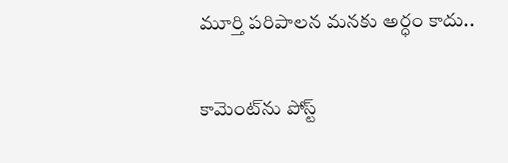మూర్తి పరిపాలన మనకు అర్ధం కాదు..

కామెంట్‌ను పోస్ట్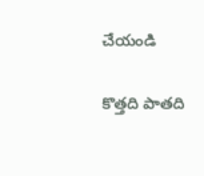చేయండి

కొత్తది పాతది